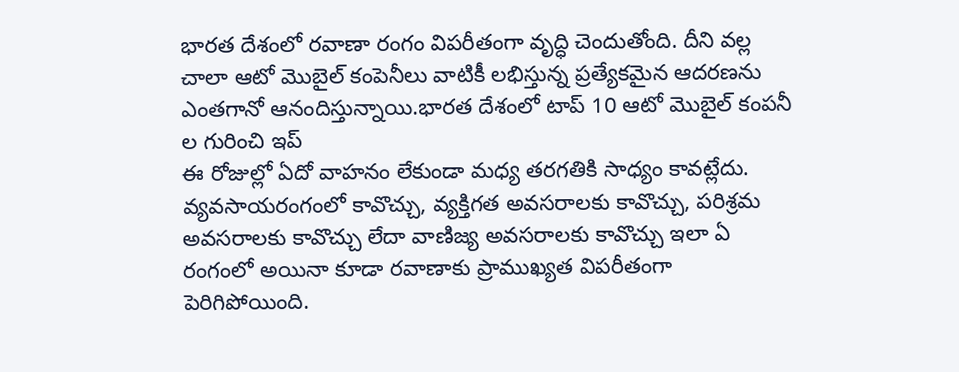భారత దేశంలో రవాణా రంగం విపరీతంగా వృద్ధి చెందుతోంది. దీని వల్ల చాలా ఆటో మొబైల్ కంపెనీలు వాటికీ లభిస్తున్న ప్రత్యేకమైన ఆదరణను ఎంతగానో ఆనందిస్తున్నాయి.భారత దేశంలో టాప్ 10 ఆటో మొబైల్ కంపనీ ల గురించి ఇప్
ఈ రోజుల్లో ఏదో వాహనం లేకుండా మధ్య తరగతికి సాధ్యం కావట్లేదు. వ్యవసాయరంగంలో కావొచ్చు, వ్యక్తిగత అవసరాలకు కావొచ్చు, పరిశ్రమ అవసరాలకు కావొచ్చు లేదా వాణిజ్య అవసరాలకు కావొచ్చు ఇలా ఏ రంగంలో అయినా కూడా రవాణాకు ప్రాముఖ్యత విపరీతంగా పెరిగిపోయింది.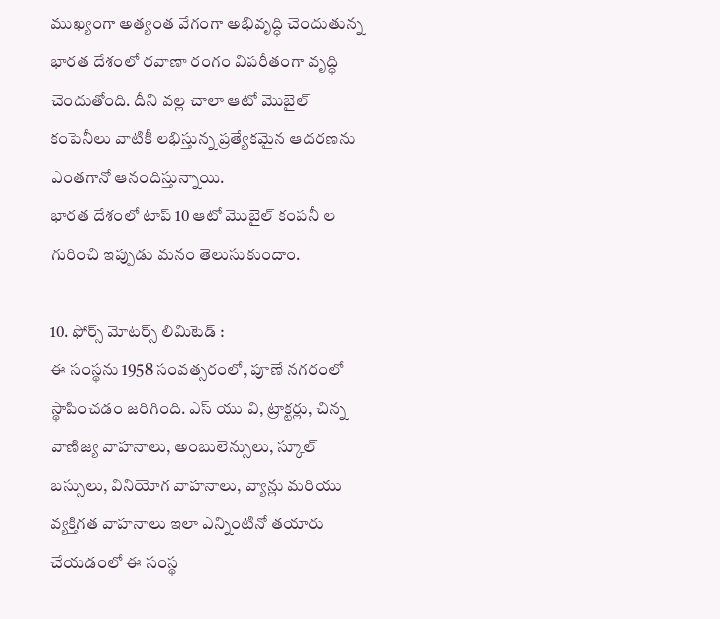ముఖ్యంగా అత్యంత వేగంగా అభివృద్ధి చెందుతున్న భారత దేశంలో రవాణా రంగం విపరీతంగా వృద్ధి చెందుతోంది. దీని వల్ల చాలా ఆటో మొబైల్ కంపెనీలు వాటికీ లభిస్తున్న ప్రత్యేకమైన ఆదరణను ఎంతగానో ఆనందిస్తున్నాయి.
భారత దేశంలో టాప్ 10 ఆటో మొబైల్ కంపనీ ల గురించి ఇప్పుడు మనం తెలుసుకుందాం.

10. ఫోర్స్ మోటర్స్ లిమిటెడ్ :
ఈ సంస్థను 1958 సంవత్సరంలో, పూణే నగరంలో స్థాపించడం జరిగింది. ఎస్ యు వి, ట్రాక్టర్లు, చిన్న వాణిజ్య వాహనాలు, అంబులెన్సులు, స్కూల్ బస్సులు, వినియోగ వాహనాలు, వ్యాన్లు మరియు వ్యక్తిగత వాహనాలు ఇలా ఎన్నింటినో తయారు చేయడంలో ఈ సంస్థ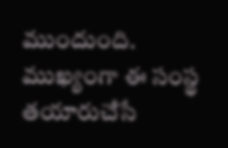ముందుంది. ముఖ్యంగా ఈ సంస్థ తయారుచేసే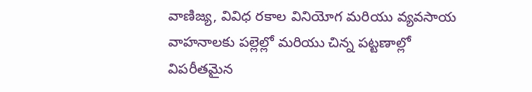వాణిజ్య, వివిధ రకాల వినియోగ మరియు వ్యవసాయ వాహనాలకు పల్లెల్లో మరియు చిన్న పట్టణాల్లో విపరీతమైన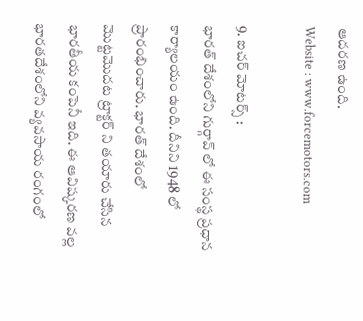ఆదరణ ఉంది.
Website : www.forcemotors.com

9. ఐచర్ మోటర్స్ :
భారత్ దేశంలోని గుర్గావ్ లో ఈ సంస్థ ప్రధాన కార్యాలయం ఉంది. దీనిని 1948 లో ప్రారంభించారు. భారత్ దేశంలో మొట్టమొదట ట్రాక్టర్ ని తయారు చేసిన భారతీయ కంపెనీ ఇది. ఈ ఆవిష్కరణ వల్ల భారతదేశంలోని వ్యవసాయ రంగంలో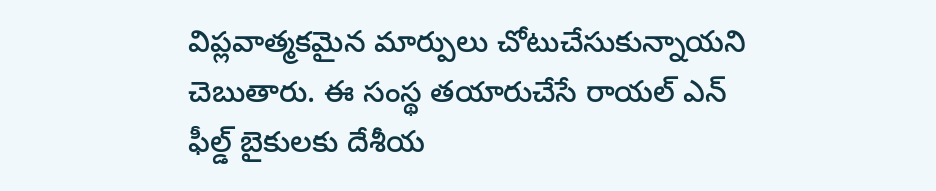విప్లవాత్మకమైన మార్పులు చోటుచేసుకున్నాయని చెబుతారు. ఈ సంస్థ తయారుచేసే రాయల్ ఎన్ ఫీల్డ్ బైకులకు దేశీయ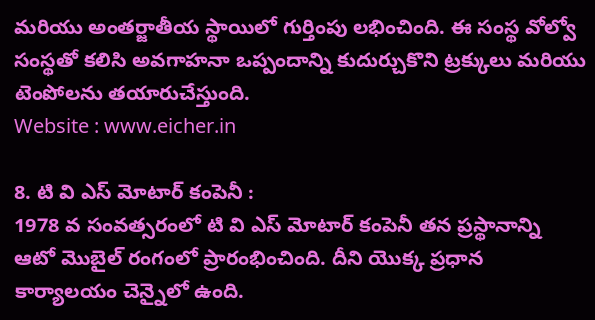మరియు అంతర్జాతీయ స్థాయిలో గుర్తింపు లభించింది. ఈ సంస్థ వోల్వో సంస్థతో కలిసి అవగాహనా ఒప్పందాన్ని కుదుర్చుకొని ట్రక్కులు మరియు టెంపోలను తయారుచేస్తుంది.
Website : www.eicher.in

8. టి వి ఎస్ మోటార్ కంపెనీ :
1978 వ సంవత్సరంలో టి వి ఎస్ మోటార్ కంపెనీ తన ప్రస్థానాన్ని ఆటో మొబైల్ రంగంలో ప్రారంభించింది. దీని యొక్క ప్రధాన కార్యాలయం చెన్నైలో ఉంది.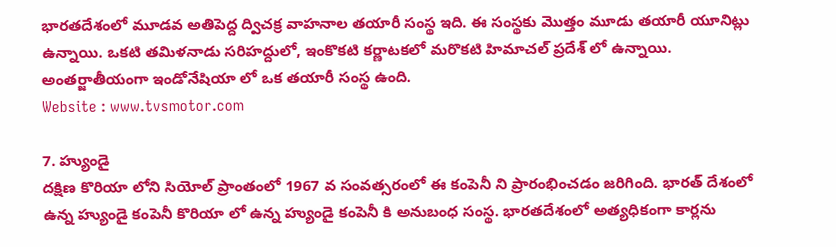భారతదేశంలో మూడవ అతిపెద్ద ద్విచక్ర వాహనాల తయారీ సంస్థ ఇది. ఈ సంస్థకు మొత్తం మూడు తయారీ యూనిట్లు ఉన్నాయి. ఒకటి తమిళనాడు సరిహద్దులో, ఇంకొకటి కర్ణాటకలో మరొకటి హిమాచల్ ప్రదేశ్ లో ఉన్నాయి. అంతర్జాతీయంగా ఇండోనేషియా లో ఒక తయారీ సంస్థ ఉంది.
Website : www.tvsmotor.com

7. హ్యుండై
దక్షిణ కొరియా లోని సియోల్ ప్రాంతంలో 1967 వ సంవత్సరంలో ఈ కంపెనీ ని ప్రారంభించడం జరిగింది. భారత్ దేశంలో ఉన్న హ్యుండై కంపెనీ కొరియా లో ఉన్న హ్యుండై కంపెనీ కి అనుబంధ సంస్థ. భారతదేశంలో అత్యధికంగా కార్లను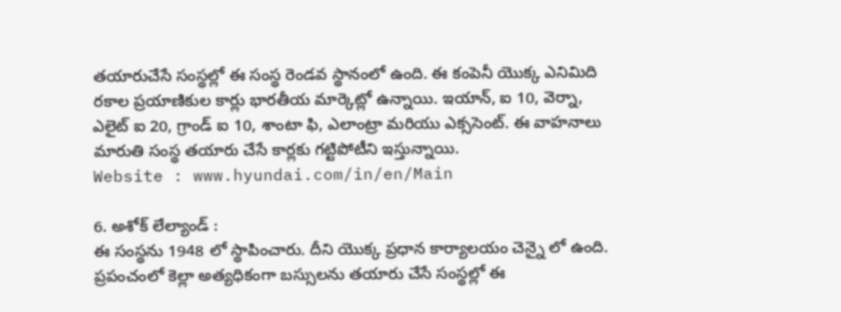తయారుచేసే సంస్థల్లో ఈ సంస్థ రెండవ స్థానంలో ఉంది. ఈ కంపెనీ యొక్క ఎనిమిది రకాల ప్రయాణికుల కార్లు భారతీయ మార్కెట్లో ఉన్నాయి. ఇయాన్, ఐ 10, వెర్నా, ఎలైట్ ఐ 20, గ్రాండ్ ఐ 10, శాంటా ఫి, ఎలాంట్రా మరియు ఎక్ససెంట్. ఈ వాహనాలు మారుతి సంస్థ తయారు చేసే కార్లకు గట్టిపోటీని ఇస్తున్నాయి.
Website : www.hyundai.com/in/en/Main

6. అశోక్ లేల్యాండ్ :
ఈ సంస్థను 1948 లో స్థాపించారు. దీని యొక్క ప్రధాన కార్యాలయం చెన్నై లో ఉంది. ప్రపంచంలో కెల్లా అత్యధికంగా బస్సులను తయారు చేసే సంస్థల్లో ఈ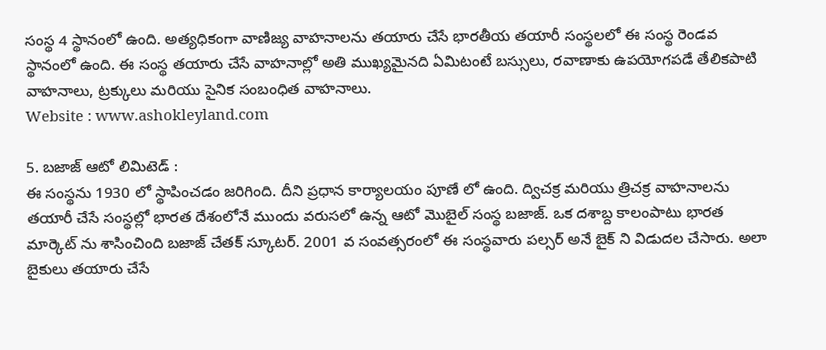సంస్థ 4 స్థానంలో ఉంది. అత్యధికంగా వాణిజ్య వాహనాలను తయారు చేసే భారతీయ తయారీ సంస్థలలో ఈ సంస్థ రెండవ స్థానంలో ఉంది. ఈ సంస్థ తయారు చేసే వాహనాల్లో అతి ముఖ్యమైనది ఏమిటంటే బస్సులు, రవాణాకు ఉపయోగపడే తేలికపాటి వాహనాలు, ట్రక్కులు మరియు సైనిక సంబంధిత వాహనాలు.
Website : www.ashokleyland.com

5. బజాజ్ ఆటో లిమిటెడ్ :
ఈ సంస్థను 1930 లో స్థాపించడం జరిగింది. దీని ప్రధాన కార్యాలయం పూణే లో ఉంది. ద్విచక్ర మరియు త్రిచక్ర వాహనాలను తయారీ చేసే సంస్థల్లో భారత దేశంలోనే ముందు వరుసలో ఉన్న ఆటో మొబైల్ సంస్థ బజాజ్. ఒక దశాబ్ద కాలంపాటు భారత మార్కెట్ ను శాసించింది బజాజ్ చేతక్ స్కూటర్. 2001 వ సంవత్సరంలో ఈ సంస్థవారు పల్సర్ అనే బైక్ ని విడుదల చేసారు. అలా బైకులు తయారు చేసే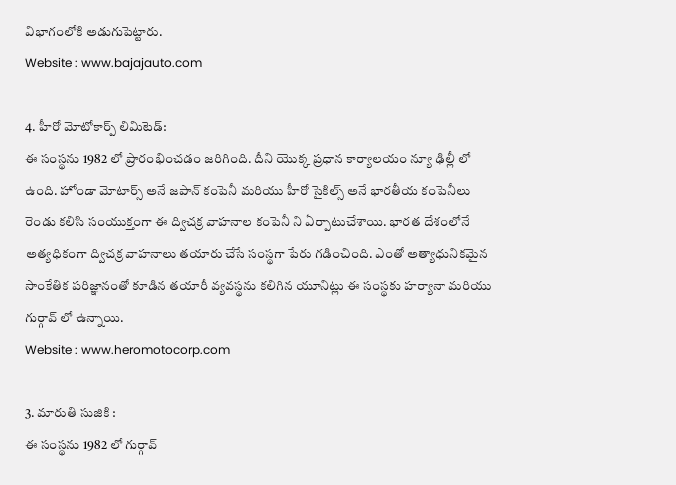విభాగంలోకి అడుగుపెట్టారు.
Website : www.bajajauto.com

4. హీరో మోటోకార్ప్ లిమిటెడ్:
ఈ సంస్థను 1982 లో ప్రారంభించడం జరిగింది. దీని యొక్క ప్రధాన కార్యాలయం న్యూ ఢిల్లీ లో ఉంది. హోండా మోటార్స్ అనే జపాన్ కంపెనీ మరియు హీరో సైకిల్స్ అనే భారతీయ కంపెనీలు రెండు కలిసి సంయుక్తంగా ఈ ద్విచక్ర వాహనాల కంపెనీ ని ఏర్పాటుచేశాయి. భారత దేశంలోనే అత్యధికంగా ద్విచక్ర వాహనాలు తయారు చేసే సంస్థగా పేరు గడించింది. ఎంతో అత్యాధునికమైన సాంకేతిక పరిజ్ఞానంతో కూడిన తయారీ వ్యవస్థను కలిగిన యూనిట్లు ఈ సంస్థకు హర్యానా మరియు గుర్గావ్ లో ఉన్నాయి.
Website : www.heromotocorp.com

3. మారుతి సుజికి :
ఈ సంస్థను 1982 లో గుర్గావ్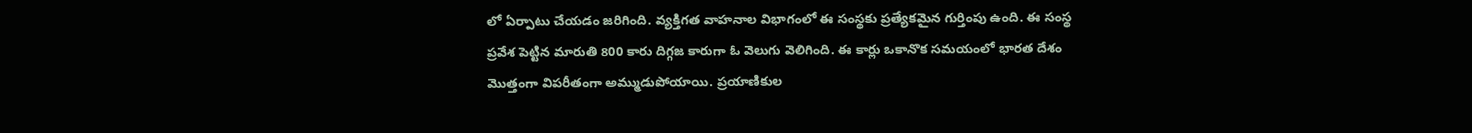లో ఏర్పాటు చేయడం జరిగింది. వ్యక్తిగత వాహనాల విభాగంలో ఈ సంస్థకు ప్రత్యేకమైన గుర్తింపు ఉంది. ఈ సంస్థ ప్రవేశ పెట్టిన మారుతి 800 కారు దిగ్గజ కారుగా ఓ వెలుగు వెలిగింది. ఈ కార్లు ఒకానొక సమయంలో భారత దేశం మొత్తంగా విపరీతంగా అమ్ముడుపోయాయి. ప్రయాణికుల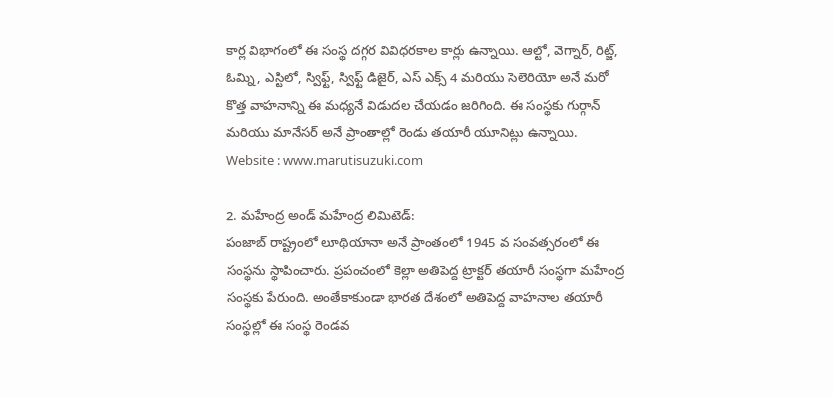కార్ల విభాగంలో ఈ సంస్థ దగ్గర వివిధరకాల కార్లు ఉన్నాయి. ఆల్టో, వెగ్నార్, రిట్జ్, ఓమ్ని, ఎస్టిలో, స్విఫ్ట్, స్విఫ్ట్ డిజైర్, ఎస్ ఎక్స్ 4 మరియు సెలెరియో అనే మరో కొత్త వాహనాన్ని ఈ మధ్యనే విడుదల చేయడం జరిగింది. ఈ సంస్థకు గుర్గాన్ మరియు మానేసర్ అనే ప్రాంతాల్లో రెండు తయారీ యూనిట్లు ఉన్నాయి.
Website : www.marutisuzuki.com

2. మహేంద్ర అండ్ మహేంద్ర లిమిటెడ్:
పంజాబ్ రాష్ట్రంలో లూథియానా అనే ప్రాంతంలో 1945 వ సంవత్సరంలో ఈ సంస్థను స్థాపించారు. ప్రపంచంలో కెల్లా అతిపెద్ద ట్రాక్టర్ తయారీ సంస్థగా మహేంద్ర సంస్థకు పేరుంది. అంతేకాకుండా భారత దేశంలో అతిపెద్ద వాహనాల తయారీ సంస్థల్లో ఈ సంస్థ రెండవ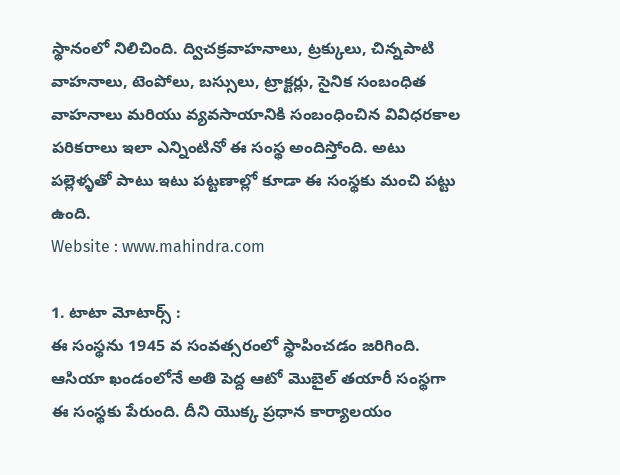స్థానంలో నిలిచింది. ద్విచక్రవాహనాలు, ట్రక్కులు, చిన్నపాటి వాహనాలు, టెంపోలు, బస్సులు, ట్రాక్టర్లు, సైనిక సంబంధిత వాహనాలు మరియు వ్యవసాయానికి సంబంధించిన వివిధరకాల పరికరాలు ఇలా ఎన్నింటినో ఈ సంస్థ అందిస్తోంది. అటు పల్లెళ్ళతో పాటు ఇటు పట్టణాల్లో కూడా ఈ సంస్థకు మంచి పట్టు ఉంది.
Website : www.mahindra.com

1. టాటా మోటార్స్ :
ఈ సంస్థను 1945 వ సంవత్సరంలో స్థాపించడం జరిగింది. ఆసియా ఖండంలోనే అతి పెద్ద ఆటో మొబైల్ తయారీ సంస్థగా ఈ సంస్థకు పేరుంది. దీని యొక్క ప్రధాన కార్యాలయం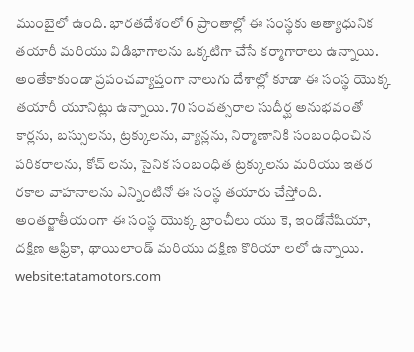ముంబైలో ఉంది. భారతదేశంలో 6 ప్రాంతాల్లో ఈ సంస్థకు అత్యాధునిక తయారీ మరియు విడిభాగాలను ఒక్కటిగా చేసే కర్మాగారాలు ఉన్నాయి. అంతేకాకుండా ప్రపంచవ్యాప్తంగా నాలుగు దేశాల్లో కూడా ఈ సంస్థ యొక్క తయారీ యూనిట్లు ఉన్నాయి. 70 సంవత్సరాల సుదీర్ఘ అనుభవంతో కార్లను, బస్సులను, ట్రక్కులను, వ్యాన్లను, నిర్మాణానికి సంబంధించిన పరికరాలను, కోచ్ లను, సైనిక సంబంధిత ట్రక్కులను మరియు ఇతర రకాల వాహనాలను ఎన్నింటినో ఈ సంస్థ తయారు చేస్తోంది. అంతర్జాతీయంగా ఈ సంస్థ యొక్క బ్రాంచీలు యు కె, ఇండోనేషియా, దక్షిణ ఆఫ్రికా, థాయిలాండ్ మరియు దక్షిణ కొరియా లలో ఉన్నాయి.
website:tatamotors.com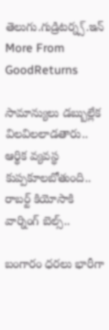తెలుగు.గుడ్రిటర్న్స్.ఇన్
More From GoodReturns

సామాన్యులు డబ్బుల్లేక విలవిలలాడతారు.. ఆర్థిక వ్యవస్థ కుప్పకూలబోతుంది.. రాబర్ట్ కియోసాకి వార్నింగ్ బెల్స్..

బంగారం ధరలు భారీగా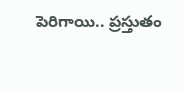పెరిగాయి.. ప్రస్తుతం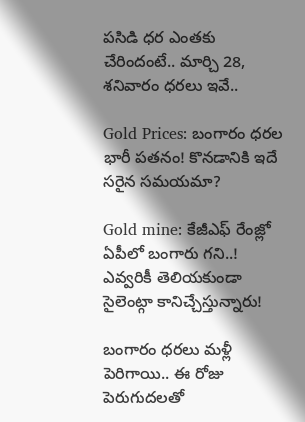పసిడి ధర ఎంతకు చేరిందంటే.. మార్చి 28, శనివారం ధరలు ఇవే..

Gold Prices: బంగారం ధరల భారీ పతనం! కొనడానికి ఇదే సరైన సమయమా?

Gold mine: కేజీఎఫ్ రేంజ్లో ఏపీలో బంగారు గని..! ఎవ్వరికీ తెలియకుండా సైలెంట్గా కానిచ్చేస్తున్నారు!

బంగారం ధరలు మళ్లీ పెరిగాయి.. ఈ రోజు పెరుగుదలతో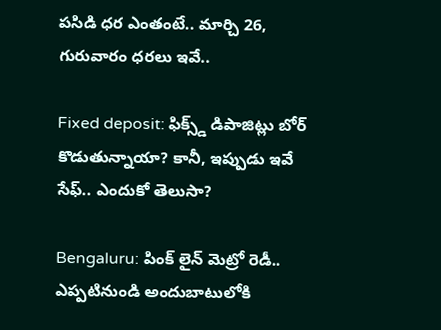పసిడి ధర ఎంతంటే.. మార్చి 26, గురువారం ధరలు ఇవే..

Fixed deposit: ఫిక్స్డ్ డిపాజిట్లు బోర్ కొడుతున్నాయా? కానీ, ఇప్పుడు ఇవే సేఫ్.. ఎందుకో తెలుసా?

Bengaluru: పింక్ లైన్ మెట్రో రెడీ.. ఎప్పటినుండి అందుబాటులోకి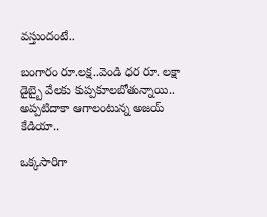వస్తుందంటే..

బంగారం రూ.లక్ష..వెండి ధర రూ. లక్షా డైబ్బై వేలకు కుప్పకూలబోతున్నాయి.. అప్పటిదాకా ఆగాలంటున్న అజయ్ కేడియా..

ఒక్కసారిగా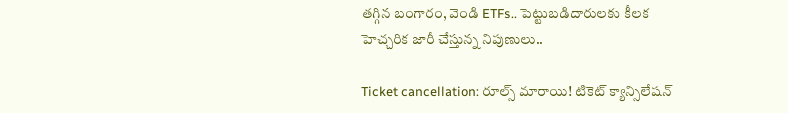తగ్గిన బంగారం, వెండి ETFs.. పెట్టుబడిదారులకు కీలక హెచ్చరిక జారీ చేస్తున్న నిపుణులు..

Ticket cancellation: రూల్స్ మారాయి! టికెట్ క్యాన్సిలేషన్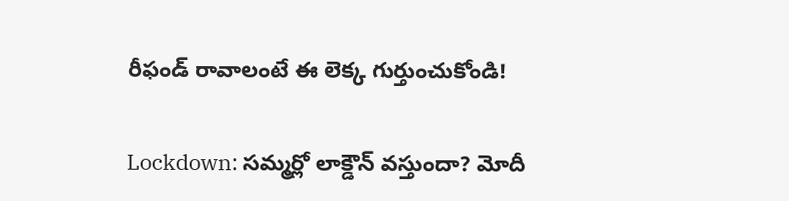రీఫండ్ రావాలంటే ఈ లెక్క గుర్తుంచుకోండి!

Lockdown: సమ్మర్లో లాక్డౌన్ వస్తుందా? మోదీ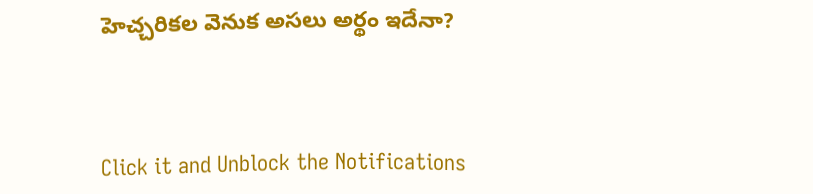హెచ్చరికల వెనుక అసలు అర్థం ఇదేనా?



Click it and Unblock the Notifications